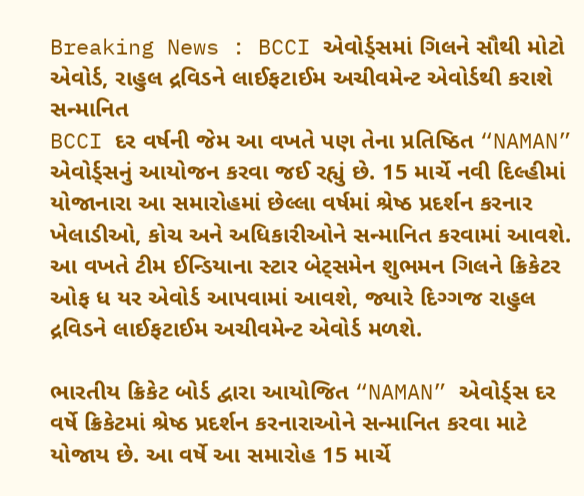Breaking News : BCCI એવોર્ડ્સમાં ગિલને સૌથી મોટો એવોર્ડ, રાહુલ દ્રવિડને લાઈફટાઈમ અચીવમેન્ટ એવોર્ડથી કરાશે સન્માનિત
BCCI દર વર્ષની જેમ આ વખતે પણ તેના પ્રતિષ્ઠિત “NAMAN” એવોર્ડ્સનું આયોજન કરવા જઈ રહ્યું છે. 15 માર્ચે નવી દિલ્હીમાં યોજાનારા આ સમારોહમાં છેલ્લા વર્ષમાં શ્રેષ્ઠ પ્રદર્શન કરનાર ખેલાડીઓ, કોચ અને અધિકારીઓને સન્માનિત કરવામાં આવશે. આ વખતે ટીમ ઈન્ડિયાના સ્ટાર બેટ્સમેન શુભમન ગિલને ક્રિકેટર ઓફ ધ યર એવોર્ડ આપવામાં આવશે, જ્યારે દિગ્ગજ રાહુલ દ્રવિડને લાઈફટાઈમ અચીવમેન્ટ એવોર્ડ મળશે.

ભારતીય ક્રિકેટ બોર્ડ દ્વારા આયોજિત “NAMAN” એવોર્ડ્સ દર વર્ષે ક્રિકેટમાં શ્રેષ્ઠ પ્રદર્શન કરનારાઓને સન્માનિત કરવા માટે યોજાય છે. આ વર્ષે આ સમારોહ 15 માર્ચે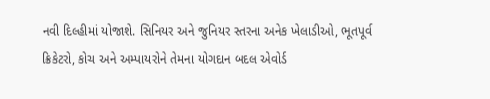નવી દિલ્હીમાં યોજાશે. સિનિયર અને જુનિયર સ્તરના અનેક ખેલાડીઓ, ભૂતપૂર્વ ક્રિકેટરો, કોચ અને અમ્પાયરોને તેમના યોગદાન બદલ એવોર્ડ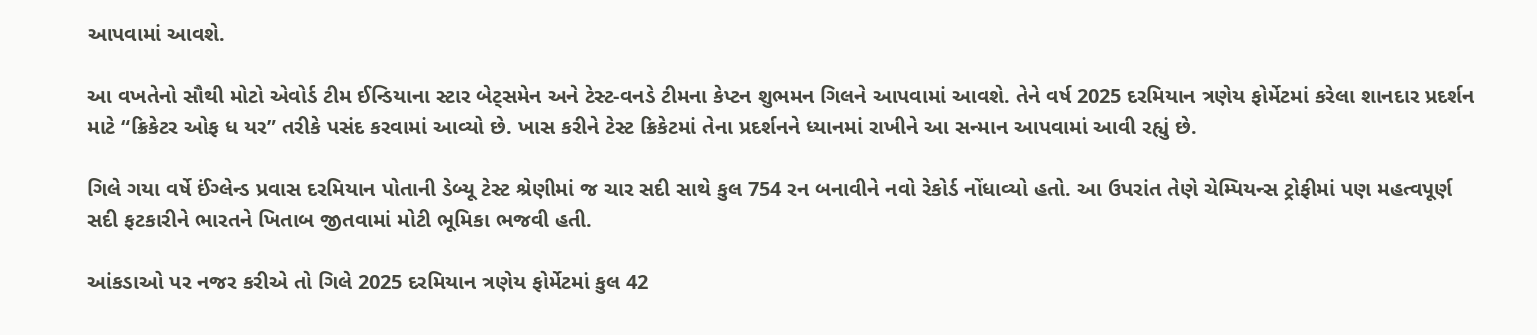આપવામાં આવશે.

આ વખતેનો સૌથી મોટો એવોર્ડ ટીમ ઈન્ડિયાના સ્ટાર બેટ્સમેન અને ટેસ્ટ-વનડે ટીમના કેપ્ટન શુભમન ગિલને આપવામાં આવશે. તેને વર્ષ 2025 દરમિયાન ત્રણેય ફોર્મેટમાં કરેલા શાનદાર પ્રદર્શન માટે “ક્રિકેટર ઓફ ધ યર” તરીકે પસંદ કરવામાં આવ્યો છે. ખાસ કરીને ટેસ્ટ ક્રિકેટમાં તેના પ્રદર્શનને ધ્યાનમાં રાખીને આ સન્માન આપવામાં આવી રહ્યું છે.

ગિલે ગયા વર્ષે ઈંગ્લેન્ડ પ્રવાસ દરમિયાન પોતાની ડેબ્યૂ ટેસ્ટ શ્રેણીમાં જ ચાર સદી સાથે કુલ 754 રન બનાવીને નવો રેકોર્ડ નોંધાવ્યો હતો. આ ઉપરાંત તેણે ચેમ્પિયન્સ ટ્રોફીમાં પણ મહત્વપૂર્ણ સદી ફટકારીને ભારતને ખિતાબ જીતવામાં મોટી ભૂમિકા ભજવી હતી.

આંકડાઓ પર નજર કરીએ તો ગિલે 2025 દરમિયાન ત્રણેય ફોર્મેટમાં કુલ 42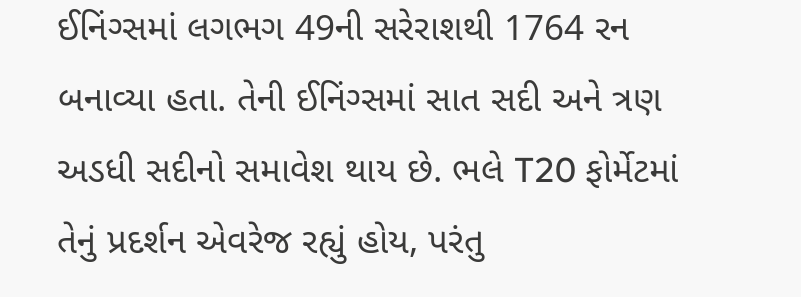ઈનિંગ્સમાં લગભગ 49ની સરેરાશથી 1764 રન બનાવ્યા હતા. તેની ઈનિંગ્સમાં સાત સદી અને ત્રણ અડધી સદીનો સમાવેશ થાય છે. ભલે T20 ફોર્મેટમાં તેનું પ્રદર્શન એવરેજ રહ્યું હોય, પરંતુ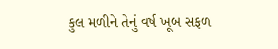કુલ મળીને તેનું વર્ષ ખૂબ સફળ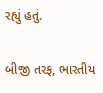રહ્યું હતું.

બીજી તરફ, ભારતીય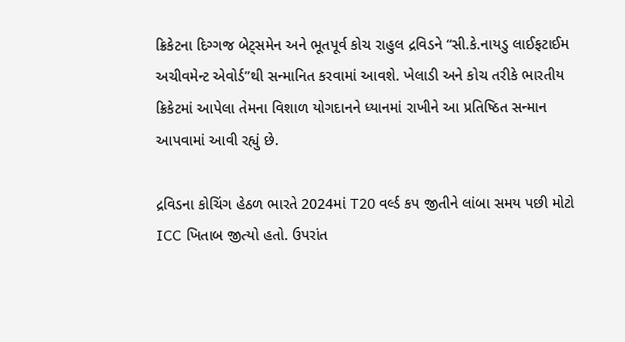ક્રિકેટના દિગ્ગજ બેટ્સમેન અને ભૂતપૂર્વ કોચ રાહુલ દ્રવિડને “સી.કે.નાયડુ લાઈફટાઈમ અચીવમેન્ટ એવોર્ડ”થી સન્માનિત કરવામાં આવશે. ખેલાડી અને કોચ તરીકે ભારતીય ક્રિકેટમાં આપેલા તેમના વિશાળ યોગદાનને ધ્યાનમાં રાખીને આ પ્રતિષ્ઠિત સન્માન આપવામાં આવી રહ્યું છે.

દ્રવિડના કોચિંગ હેઠળ ભારતે 2024માં T20 વર્લ્ડ કપ જીતીને લાંબા સમય પછી મોટો ICC ખિતાબ જીત્યો હતો. ઉપરાંત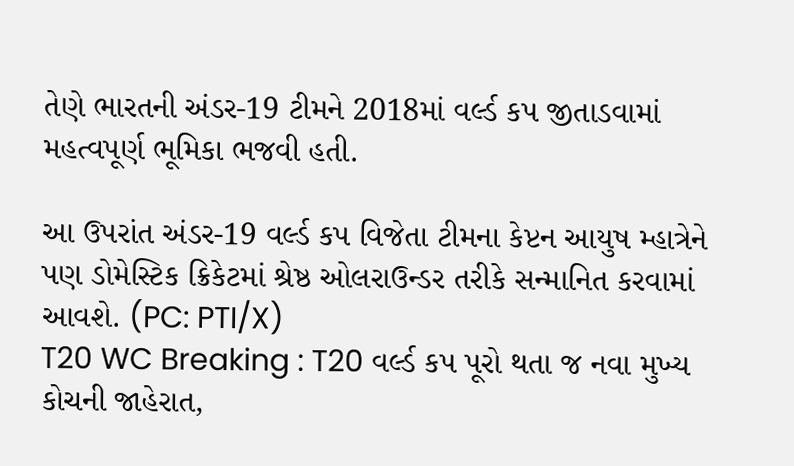તેણે ભારતની અંડર-19 ટીમને 2018માં વર્લ્ડ કપ જીતાડવામાં મહત્વપૂર્ણ ભૂમિકા ભજવી હતી.

આ ઉપરાંત અંડર-19 વર્લ્ડ કપ વિજેતા ટીમના કેપ્ટન આયુષ મ્હાત્રેને પણ ડોમેસ્ટિક ક્રિકેટમાં શ્રેષ્ઠ ઓલરાઉન્ડર તરીકે સન્માનિત કરવામાં આવશે. (PC: PTI/X)
T20 WC Breaking : T20 વર્લ્ડ કપ પૂરો થતા જ નવા મુખ્ય કોચની જાહેરાત,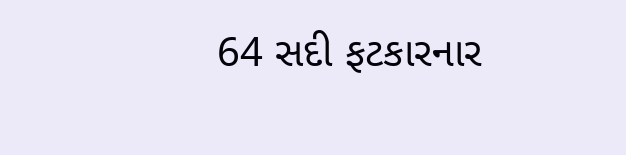64 સદી ફટકારનાર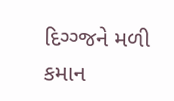દિગ્ગ્જને મળી કમાન